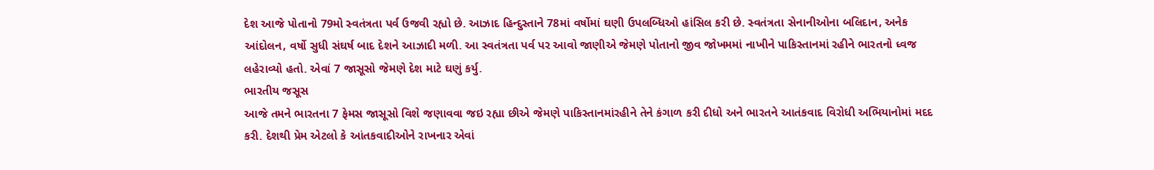દેશ આજે પોતાનો 79મો સ્વતંત્રતા પર્વ ઉજવી રહ્યો છે. આઝાદ હિન્દુસ્તાને 78માં વર્ષોમાં ઘણી ઉપલબ્ધિઓ હાંસિલ કરી છે. સ્વતંત્રતા સેનાનીઓના બલિદાન, અનેક આંદોલન, વર્ષો સુધી સંઘર્ષ બાદ દેશને આઝાદી મળી. આ સ્વતંત્રતા પર્વ પર આવો જાણીએ જેમણે પોતાનો જીવ જોખમમાં નાખીને પાકિસ્તાનમાં રહીને ભારતનો ધ્વજ લહેરાવ્યો હતો. એવાં 7 જાસૂસો જેમણે દેશ માટે ઘણું કર્યુ.
ભારતીય જસૂસ
આજે તમને ભારતના 7 ફેમસ જાસૂસો વિશે જણાવવા જઇ રહ્યા છીએ જેમણે પાકિસ્તાનમાંરહીને તેને કંગાળ કરી દીધો અને ભારતને આતંકવાદ વિરોધી અભિયાનોમાં મદદ કરી. દેશથી પ્રેમ એટલો કે આંતકવાદીઓને રાખનાર એવાં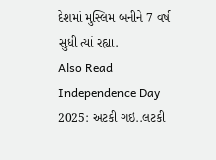દેશમાં મુસ્લિમ બનીને 7 વર્ષ સુધી ત્યાં રહ્યા.
Also Read
Independence Day 2025: અટકી ગઇ..લટકી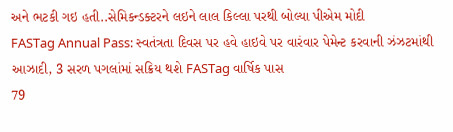અને ભટકી ગઇ હતી..સેમિકન્ડક્ટરને લઇને લાલ કિલ્લા પરથી બોલ્યા પીએમ મોદી
FASTag Annual Pass: સ્વતંત્રતા દિવસ પર હવે હાઇવે પર વારંવાર પેમેન્ટ કરવાની ઝંઝટમાંથી આઝાદી, 3 સરળ પગલાંમાં સક્રિય થશે FASTag વાર્ષિક પાસ
79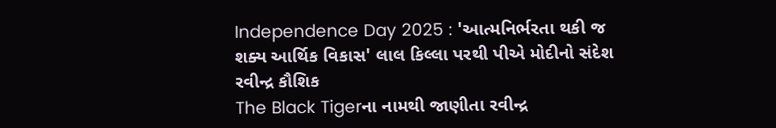Independence Day 2025 : 'આત્મનિર્ભરતા થકી જ શક્ય આર્થિક વિકાસ' લાલ કિલ્લા પરથી પીએ મોદીનો સંદેશ
રવીન્દ્ર કૌશિક
The Black Tigerના નામથી જાણીતા રવીન્દ્ર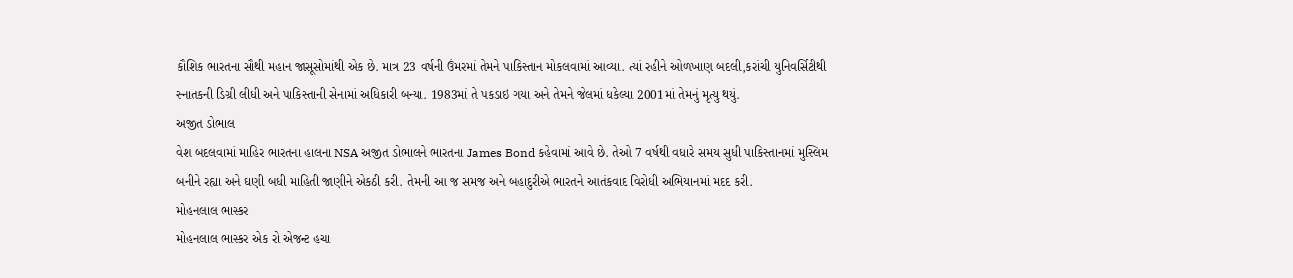કૌશિક ભારતના સૌથી મહાન જાસૂસોમાંથી એક છે. માત્ર 23 વર્ષની ઉંમરમાં તેમને પાકિસ્તાન મોકલવામાં આવ્યા. ત્યાં રહીને ઓળખાણ બદલી,કરાંચી યુનિવર્સિટીથી સ્નાતકની ડિગ્રી લીધી અને પાકિસ્તાની સેનામાં અધિકારી બન્યા. 1983માં તે પકડાઇ ગયા અને તેમને જેલમાં ધકેલ્યા 2001માં તેમનું મૃત્યુ થયું.
અજીત ડોભાલ
વેશ બદલવામાં માહિર ભારતના હાલના NSA અજીત ડોભાલને ભારતના James Bond કહેવામાં આવે છે. તેઓ 7 વર્ષથી વધારે સમય સુધી પાકિસ્તાનમાં મુસ્લિમ બનીને રહ્યા અને ઘણી બધી માહિતી જાણીને એકઠી કરી. તેમની આ જ સમજ અને બહાદુરીએ ભારતને આતંકવાદ વિરોધી અભિયાનમાં મદદ કરી.
મોહનલાલ ભાસ્કર
મોહનલાલ ભાસ્કર એક રો એજન્ટ હચા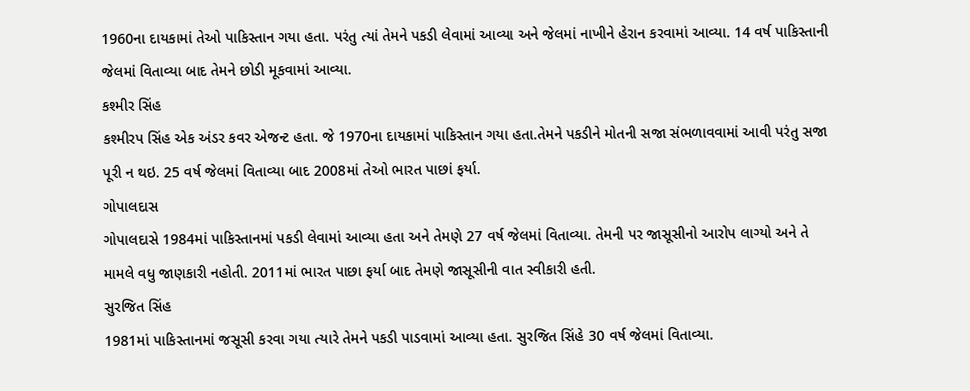1960ના દાયકામાં તેઓ પાકિસ્તાન ગયા હતા. પરંતુ ત્યાં તેમને પકડી લેવામાં આવ્યા અને જેલમાં નાખીને હેરાન કરવામાં આવ્યા. 14 વર્ષ પાકિસ્તાની જેલમાં વિતાવ્યા બાદ તેમને છોડી મૂકવામાં આવ્યા.
કશ્મીર સિંહ
કશ્મીરપ સિંહ એક અંડર કવર એજન્ટ હતા. જે 1970ના દાયકામાં પાકિસ્તાન ગયા હતા.તેમને પકડીને મોતની સજા સંભળાવવામાં આવી પરંતુ સજા પૂરી ન થઇ. 25 વર્ષ જેલમાં વિતાવ્યા બાદ 2008માં તેઓ ભારત પાછાં ફર્યા.
ગોપાલદાસ
ગોપાલદાસે 1984માં પાકિસ્તાનમાં પકડી લેવામાં આવ્યા હતા અને તેમણે 27 વર્ષ જેલમાં વિતાવ્યા. તેમની પર જાસૂસીનો આરોપ લાગ્યો અને તે મામલે વધુ જાણકારી નહોતી. 2011માં ભારત પાછા ફર્યા બાદ તેમણે જાસૂસીની વાત સ્વીકારી હતી.
સુરજિત સિંહ
1981માં પાકિસ્તાનમાં જસૂસી કરવા ગયા ત્યારે તેમને પકડી પાડવામાં આવ્યા હતા. સુરજિત સિંહે 30 વર્ષ જેલમાં વિતાવ્યા.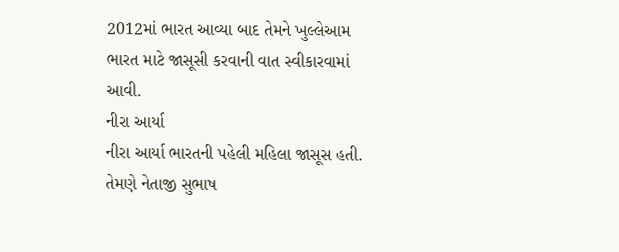2012માં ભારત આવ્યા બાદ તેમને ખુલ્લેઆમ ભારત માટે જાસૂસી કરવાની વાત સ્વીકારવામાં આવી.
નીરા આર્યા
નીરા આર્યા ભારતની પહેલી મહિલા જાસૂસ હતી. તેમણે નેતાજી સુભાષ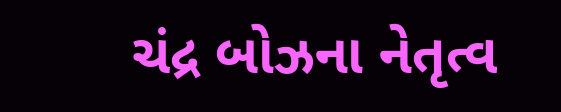ચંદ્ર બોઝના નેતૃત્વ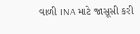વાળી INA માટે જાસૂસી કરી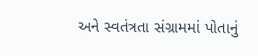અને સ્વતંત્રતા સંગ્રામમાં પોતાનું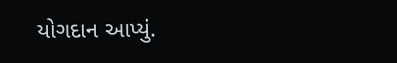યોગદાન આપ્યું.